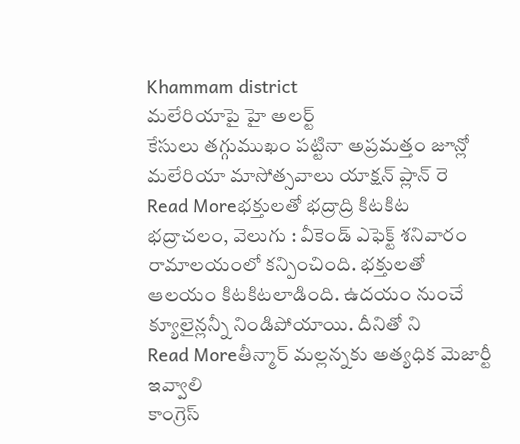Khammam district
మలేరియాపై హై అలర్ట్
కేసులు తగ్గుముఖం పట్టినా అప్రమత్తం జూన్లో మలేరియా మాసోత్సవాలు యాక్షన్ ప్లాన్ రె
Read Moreభక్తులతో భద్రాద్రి కిటకిట
భద్రాచలం, వెలుగు : వీకెండ్ ఎఫెక్ట్ శనివారం రామాలయంలో కన్పించింది. భక్తులతో ఆలయం కిటకిటలాడింది. ఉదయం నుంచే క్యూలైన్లన్నీ నిండిపోయాయి. దీనితో ని
Read Moreతీన్మార్ మల్లన్నకు అత్యధిక మెజార్టీ ఇవ్వాలి
కాంగ్రెస్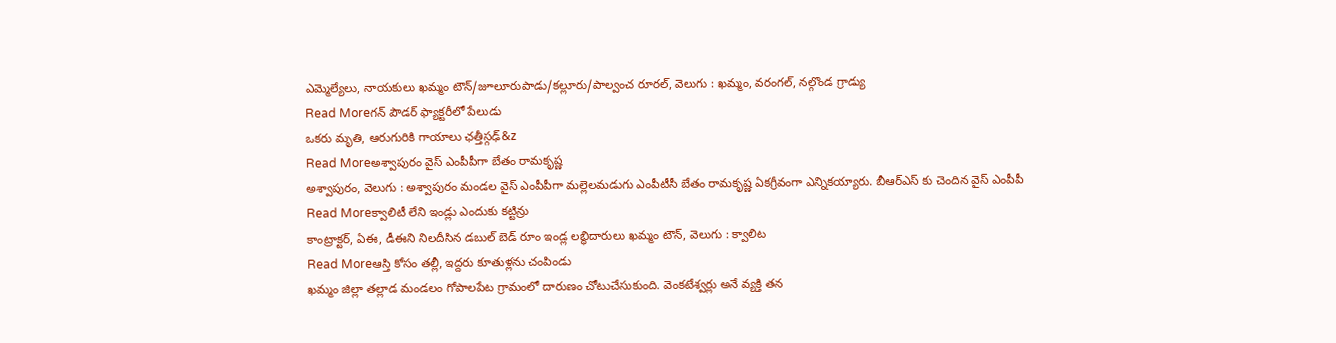ఎమ్మెల్యేలు, నాయకులు ఖమ్మం టౌన్/జూలూరుపాడు/కల్లూరు/పాల్వంచ రూరల్, వెలుగు : ఖమ్మం, వరంగల్, నల్గొండ గ్రాడ్యు
Read Moreగన్ పౌడర్ ఫ్యాక్టరీలో పేలుడు
ఒకరు మృతి, ఆరుగురికి గాయాలు ఛత్తీస్గఢ్&z
Read Moreఅశ్వాపురం వైస్ ఎంపీపీగా బేతం రామకృష్ణ
అశ్వాపురం, వెలుగు : అశ్వాపురం మండల వైస్ ఎంపీపీగా మల్లెలమడుగు ఎంపీటీసీ బేతం రామకృష్ణ ఏకగ్రీవంగా ఎన్నికయ్యారు. బీఆర్ఎస్ కు చెందిన వైస్ ఎంపీపీ
Read Moreక్వాలిటీ లేని ఇండ్లు ఎందుకు కట్టిన్రు
కాంట్రాక్టర్, ఏఈ, డీఈని నిలదీసిన డబుల్ బెడ్ రూం ఇండ్ల లబ్ధిదారులు ఖమ్మం టౌన్, వెలుగు : క్వాలిట
Read Moreఆస్తి కోసం తల్లీ, ఇద్దరు కూతుళ్లను చంపిండు
ఖమ్మం జిల్లా తల్లాడ మండలం గోపాలపేట గ్రామంలో దారుణం చోటుచేసుకుంది. వెంకటేశ్వర్లు అనే వ్యక్తి తన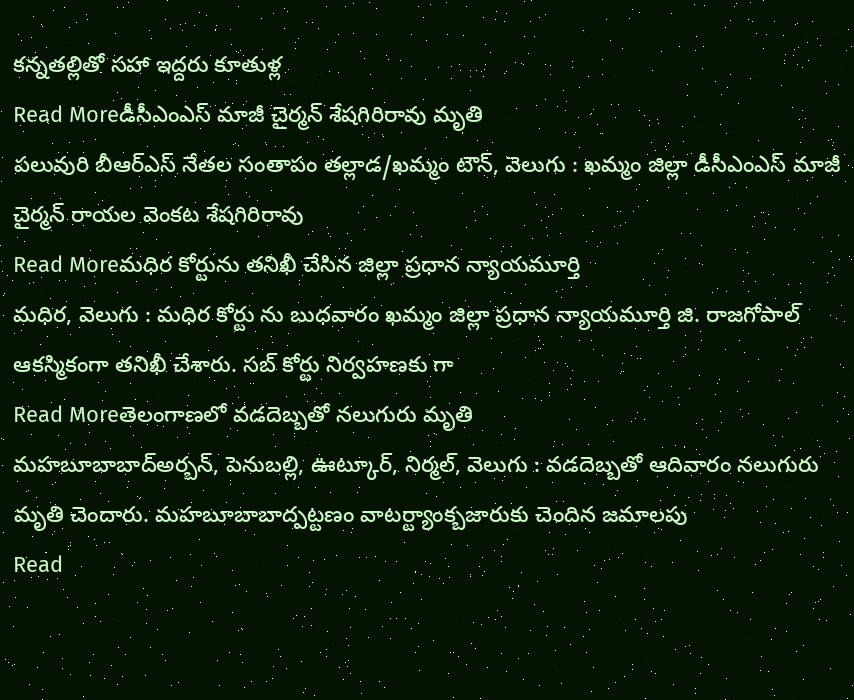కన్నతల్లితో సహా ఇద్దరు కూతుళ్ల
Read Moreడీసీఎంఎస్ మాజీ చైర్మన్ శేషగిరిరావు మృతి
పలువురి బీఆర్ఎస్ నేతల సంతాపం తల్లాడ/ఖమ్మం టౌన్, వెలుగు : ఖమ్మం జిల్లా డీసీఎంఎస్ మాజీ చైర్మన్ రాయల వెంకట శేషగిరిరావు
Read Moreమధిర కోర్టును తనిఖీ చేసిన జిల్లా ప్రధాన న్యాయమూర్తి
మధిర, వెలుగు : మధిర కోర్టు ను బుధవారం ఖమ్మం జిల్లా ప్రధాన న్యాయమూర్తి జి. రాజగోపాల్ ఆకస్మికంగా తనిఖీ చేశారు. సబ్ కోర్టు నిర్వహణకు గా
Read Moreతెలంగాణలో వడదెబ్బతో నలుగురు మృతి
మహబూబాబాద్అర్బన్, పెనుబల్లి, ఊట్కూర్, నిర్మల్, వెలుగు : వడదెబ్బతో ఆదివారం నలుగురు మృతి చెందారు. మహబూబాబాద్పట్టణం వాటర్ట్యాంక్బజారుకు చెందిన జమాలపు
Read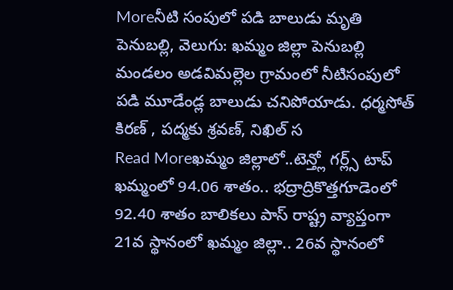Moreనీటి సంపులో పడి బాలుడు మృతి
పెనుబల్లి, వెలుగు: ఖమ్మం జిల్లా పెనుబల్లి మండలం అడవిమల్లెల గ్రామంలో నీటిసంపులో పడి మూడేండ్ల బాలుడు చనిపోయాడు. ధర్మసోత్ కిరణ్ , పద్మకు శ్రవణ్, నిఖిల్ స
Read Moreఖమ్మం జిల్లాలో..టెన్త్లో గర్ల్స్ టాప్
ఖమ్మంలో 94.06 శాతం.. భద్రాద్రికొత్తగూడెంలో 92.40 శాతం బాలికలు పాస్ రాష్ట్ర వ్యాప్తంగా 21వ స్థానంలో ఖమ్మం జిల్లా.. 26వ స్థానంలో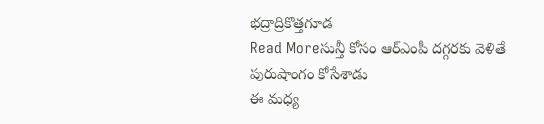భద్రాద్రికొత్తగూడ
Read Moreసున్తీ కోసం ఆర్ఎంపీ దగ్గరకు వెళితే పురుషాంగం కోసేశాడు
ఈ మధ్య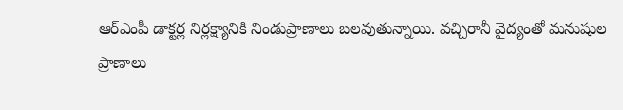ఆర్ఎంపీ డాక్టర్ల నిర్లక్ష్యానికి నిండుప్రాణాలు బలవుతున్నాయి. వచ్చిరానీ వైద్యంతో మనుషుల ప్రాణాలు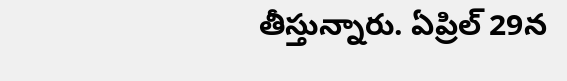తీస్తున్నారు. ఏప్రిల్ 29న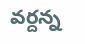వర్దన్న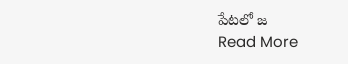పేటలో జ
Read More